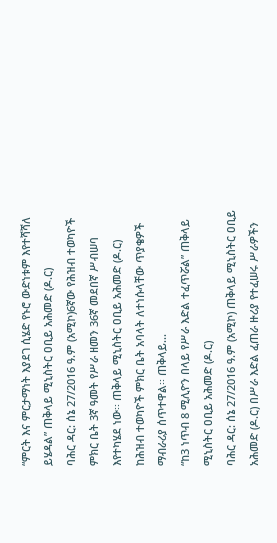“ምርት እና ምርታማነት እያደገ ሲሄድ የኑሮ ውድነቱም እየተሻሻለ ይሄዳል” ጠቅላይ ሚኒስትር ዐቢይ አሕመድ (ዶ.ር)
ባሕር ዳር: ሰኔ 27/2016 ዓ.ም (አሚኮ)6ኛው የሕዝብ ተወካዮች ምክር ቤት 3ኛ ዓመት የሥራ ዘመን 36ኛ መደበኛ ሥብሠባ እየተካሄደ ነው፡፡ ጠቅላይ ሚኒስትር ዐቢይ አሕመድ (ዶ.ር) ከሕዝብ ተወካዮች ምክር ቤት አባላት ለተነሱላቸው ጥያቄዎች ማብራሪያ ሰጥተዋል፡፡ ጠቅላይ...
“ከ3 ነጥብ 8 ሚሊዮን በላይ የሥራ እድል ተፈጥሯል” ጠቅላይ ሚኒስትር ዐቢይ አሕመድ (ዶ.ር)
ባሕር ዳር: ሰኔ 27/2016 ዓ.ም (አሚኮ) ጠቅላይ ሚኒስትር ዐቢይ አሕመድ (ዶ.ር) በሥራ እድል ፈጠራ ዙሪያ የተፈሠሩ ሥራዎችን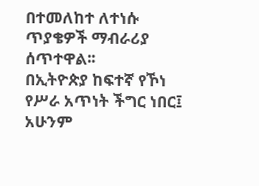በተመለከተ ለተነሱ ጥያቄዎች ማብራሪያ ሰጥተዋል፡፡
በኢትዮጵያ ከፍተኛ የኾነ የሥራ አጥነት ችግር ነበር፤ አሁንም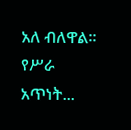አለ ብለዋል፡፡ የሥራ አጥነት...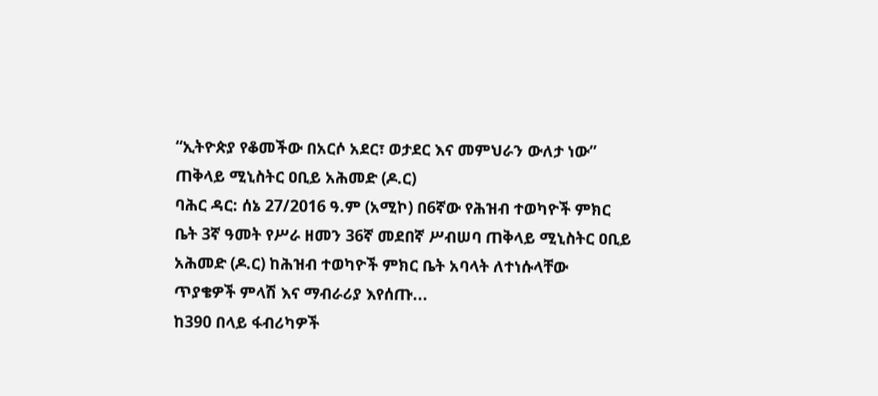“ኢትዮጵያ የቆመችው በአርሶ አደር፣ ወታደር እና መምህራን ውለታ ነው” ጠቅላይ ሚኒስትር ዐቢይ አሕመድ (ዶ.ር)
ባሕር ዳር: ሰኔ 27/2016 ዓ.ም (አሚኮ) በ6ኛው የሕዝብ ተወካዮች ምክር ቤት 3ኛ ዓመት የሥራ ዘመን 36ኛ መደበኛ ሥብሠባ ጠቅላይ ሚኒስትር ዐቢይ አሕመድ (ዶ.ር) ከሕዝብ ተወካዮች ምክር ቤት አባላት ለተነሱላቸው ጥያቄዎች ምላሽ እና ማብራሪያ እየሰጡ...
ከ390 በላይ ፋብሪካዎች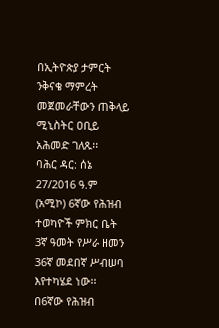በኢትዮጵያ ታምርት ንቅናቄ ማምረት መጀመራቸውን ጠቅላይ ሚኒስትር ዐቢይ አሕመድ ገለጹ፡፡
ባሕር ዳር: ሰኔ 27/2016 ዓ.ም (አሚኮ) 6ኛው የሕዝብ ተወካዮች ምክር ቤት 3ኛ ዓመት የሥራ ዘመን 36ኛ መደበኛ ሥብሠባ እየተካሄደ ነው፡፡
በ6ኛው የሕዝብ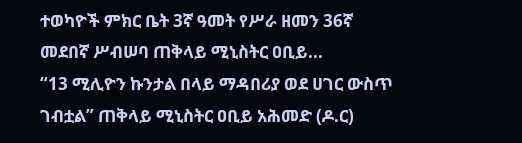ተወካዮች ምክር ቤት 3ኛ ዓመት የሥራ ዘመን 36ኛ መደበኛ ሥብሠባ ጠቅላይ ሚኒስትር ዐቢይ...
“13 ሚሊዮን ኩንታል በላይ ማዳበሪያ ወደ ሀገር ውስጥ ገብቷል” ጠቅላይ ሚኒስትር ዐቢይ አሕመድ (ዶ.ር)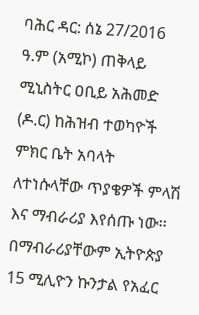ባሕር ዳር: ሰኔ 27/2016 ዓ.ም (አሚኮ) ጠቅላይ ሚኒስትር ዐቢይ አሕመድ (ዶ.ር) ከሕዝብ ተወካዮች ምክር ቤት አባላት ለተነሱላቸው ጥያቄዎች ምላሽ እና ማብራሪያ እየሰጡ ነው፡፡
በማብራሪያቸውም ኢትዮጵያ 15 ሚሊዮን ኩንታል የአፈር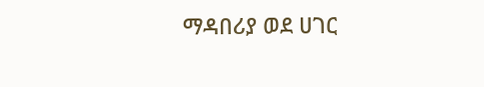ማዳበሪያ ወደ ሀገር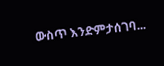ውስጥ እንድምታሰገባ...